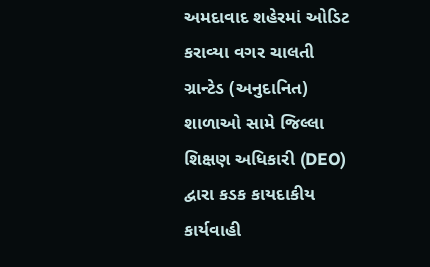અમદાવાદ શહેરમાં ઓડિટ કરાવ્યા વગર ચાલતી ગ્રાન્ટેડ (અનુદાનિત) શાળાઓ સામે જિલ્લા શિક્ષણ અધિકારી (DEO) દ્વારા કડક કાયદાકીય કાર્યવાહી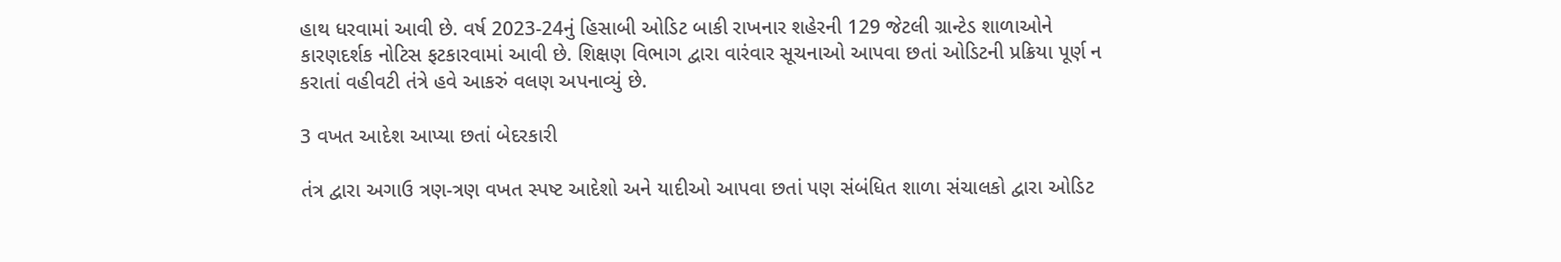હાથ ધરવામાં આવી છે. વર્ષ 2023-24નું હિસાબી ઓડિટ બાકી રાખનાર શહેરની 129 જેટલી ગ્રાન્ટેડ શાળાઓને કારણદર્શક નોટિસ ફટકારવામાં આવી છે. શિક્ષણ વિભાગ દ્વારા વારંવાર સૂચનાઓ આપવા છતાં ઓડિટની પ્રક્રિયા પૂર્ણ ન કરાતાં વહીવટી તંત્રે હવે આકરું વલણ અપનાવ્યું છે.

3 વખત આદેશ આપ્યા છતાં બેદરકારી

તંત્ર દ્વારા અગાઉ ત્રણ-ત્રણ વખત સ્પષ્ટ આદેશો અને યાદીઓ આપવા છતાં પણ સંબંધિત શાળા સંચાલકો દ્વારા ઓડિટ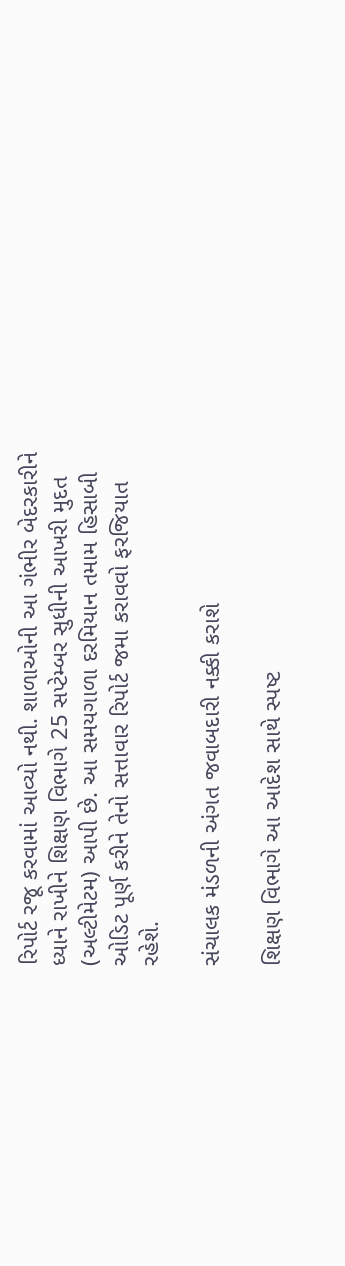રિપોર્ટ રજૂ કરવામાં આવ્યો નથી. શાળાઓની આ ગંભીર બેદરકારીને ધ્યાને રાખીને શિક્ષણ વિભાગે 25 સપ્ટેમ્બર સુધીની આખરી મુદત (અલ્ટીમેટમ) આપી છે. આ સમયગાળા દરમિયાન તમામ હિસાબી ઓડિટ પૂર્ણ કરીને તેનો સત્તાવાર રિપોર્ટ જમા કરાવવો ફરજિયાત રહેશે.

સંચાલક મંડળની અંગત જવાબદારી નક્કી કરાશે

શિક્ષણ વિભાગે આ આદેશ સાથે સ્પષ્ટ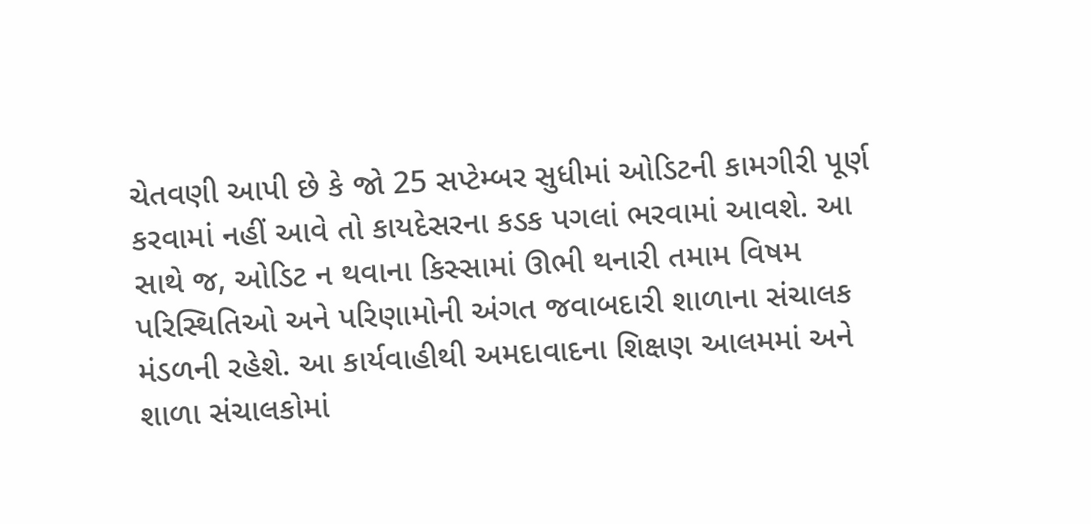ચેતવણી આપી છે કે જો 25 સપ્ટેમ્બર સુધીમાં ઓડિટની કામગીરી પૂર્ણ કરવામાં નહીં આવે તો કાયદેસરના કડક પગલાં ભરવામાં આવશે. આ સાથે જ, ઓડિટ ન થવાના કિસ્સામાં ઊભી થનારી તમામ વિષમ પરિસ્થિતિઓ અને પરિણામોની અંગત જવાબદારી શાળાના સંચાલક મંડળની રહેશે. આ કાર્યવાહીથી અમદાવાદના શિક્ષણ આલમમાં અને શાળા સંચાલકોમાં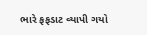ભારે ફફડાટ વ્યાપી ગયો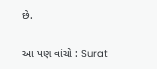છે.

આ પણ વાંચો : Surat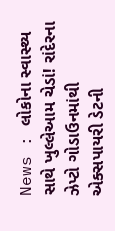News : લોકોના સ્વાસ્થ્ય સાથે ખુલ્લેઆમ ચેડાં! રાંદેરના ઝેપ્ટો ગોડાઉનમાંથી એક્સપાયરી ડેટની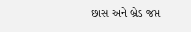છાસ અને બ્રેડ જપ્ત